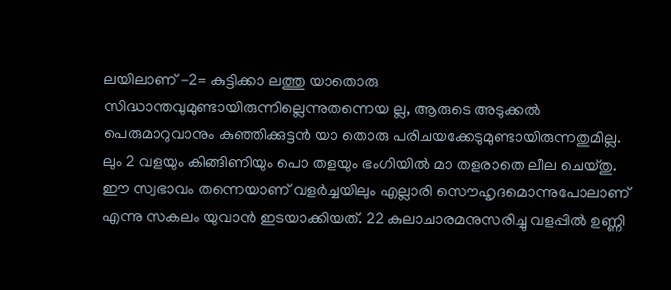ലയിലാണ് -2= കുട്ടിക്കാ ലത്തു യാതൊരു സിദ്ധാന്തവുമുണ്ടായിരുന്നില്ലെന്നുതന്നെയ ല്ല, ആരുടെ അടുക്കൽ പെരുമാറുവാനും കുഞ്ഞിക്കുട്ടൻ യാ തൊരു പരിചയക്കേടുമുണ്ടായിരുന്നതുമില്ല. ലും 2 വളയും കിങ്ങിണിയും പൊ തളയും ഭംഗിയിൽ മാ തളരാതെ ലീല ചെയ്തു. ഈ സ്വഭാവം തന്നെയാണ് വളർച്ചയിലും എല്ലാരി സൌഹൃദമൊന്നുപോലാണ് എന്നു സകലം യുവാൻ ഇടയാക്കിയത്. 22 കുലാചാരമനുസരിച്ചു വളപ്പിൽ ഉണ്ണി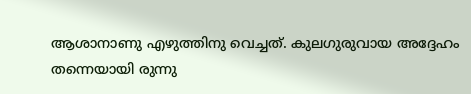ആശാനാണു എഴുത്തിനു വെച്ചത്. കുലഗുരുവായ അദ്ദേഹം തന്നെയായി രുന്നു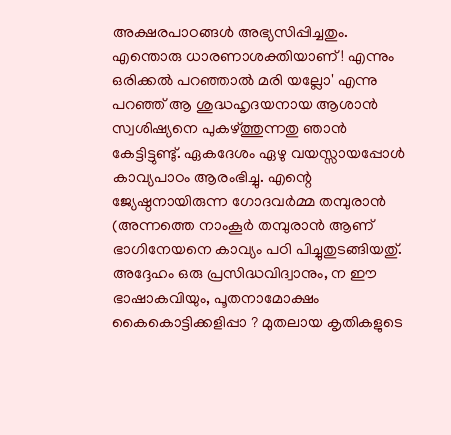അക്ഷരപാഠങ്ങൾ അഭ്യസിപ്പിച്ചതും. എന്തൊരു ധാരണാശക്തിയാണ് ! എന്നും ഒരിക്കൽ പറഞ്ഞാൽ മരി യല്ലോ' എന്നു പറഞ്ഞ് ആ ശുദ്ധഹൃദയനായ ആശാൻ സ്വശിഷ്യനെ പുകഴ്ത്തുന്നതു ഞാൻ കേട്ടിട്ടുണ്ടു്. ഏകദേശം ഏഴു വയസ്സായപ്പോൾ കാവ്യപാഠം ആരംഭിച്ചു. എന്റെ ജ്യേഷ്ഠനായിരുന്ന ഗോദവർമ്മ തമ്പുരാൻ (അന്നത്തെ നാംകൂർ തമ്പുരാൻ ആണ് ഭാഗിനേയനെ കാവ്യം പഠി പിച്ചുതുടങ്ങിയതു്. അദ്ദേഹം ഒരു പ്രസിദ്ധവിദ്വാനും, ന ഈ ഭാഷാകവിയും, പൂതനാമോക്ഷം കൈകൊട്ടിക്കളിപ്പാ ? മുതലായ കൃതികളുടെ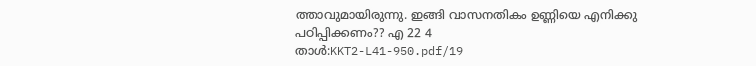ത്താവുമായിരുന്നു. ഇങ്ങി വാസനതികം ഉണ്ണിയെ എനിക്കു പഠിപ്പിക്കണം?? എ 22 4
താൾ:KKT2-L41-950.pdf/19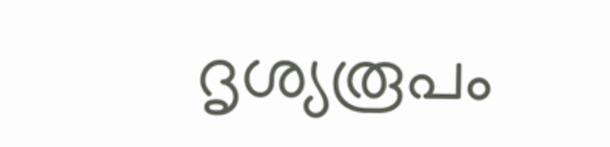ദൃശ്യരൂപം